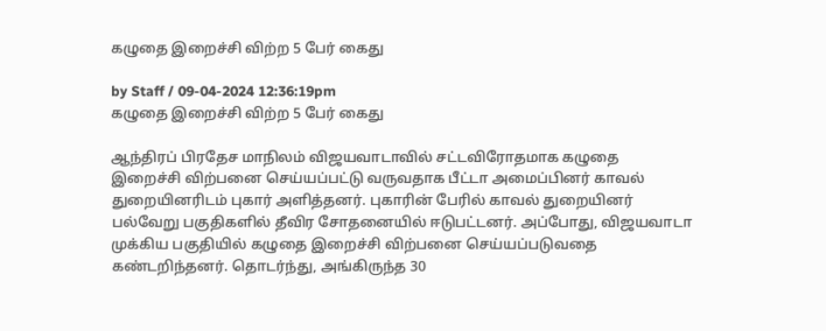கழுதை இறைச்சி விற்ற 5 பேர் கைது

by Staff / 09-04-2024 12:36:19pm
கழுதை இறைச்சி விற்ற 5 பேர் கைது

ஆந்திரப் பிரதேச மாநிலம் விஜயவாடாவில் சட்டவிரோதமாக கழுதை இறைச்சி விற்பனை செய்யப்பட்டு வருவதாக பீட்டா அமைப்பினர் காவல் துறையினரிடம் புகார் அளித்தனர். புகாரின் பேரில் காவல் துறையினர் பல்வேறு பகுதிகளில் தீவிர சோதனையில் ஈடுபட்டனர். அப்போது, விஜயவாடா முக்கிய பகுதியில் கழுதை இறைச்சி விற்பனை செய்யப்படுவதை கண்டறிந்தனர். தொடர்ந்து, அங்கிருந்த 30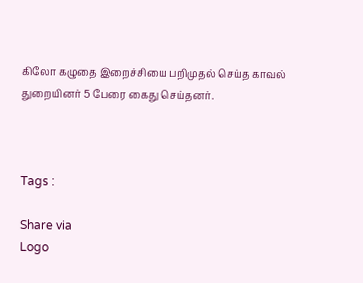கிலோ கழுதை இறைச்சியை பறிமுதல் செய்த காவல் துறையினர் 5 பேரை கைது செய்தனர்.



Tags :

Share via
Logo